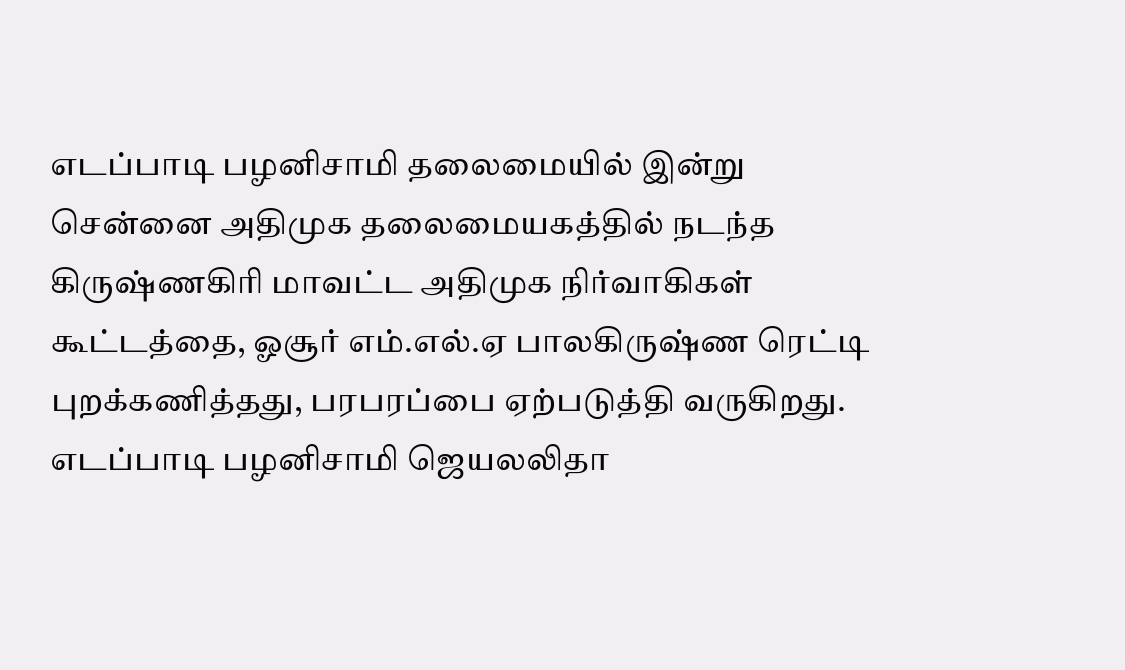எடப்பாடி பழனிசாமி தலைமையில் இன்று சென்னை அதிமுக தலைமையகத்தில் நடந்த கிருஷ்ணகிரி மாவட்ட அதிமுக நிர்வாகிகள் கூட்டத்தை, ஓசூர் எம்.எல்.ஏ பாலகிருஷ்ண ரெட்டி புறக்கணித்தது, பரபரப்பை ஏற்படுத்தி வருகிறது. எடப்பாடி பழனிசாமி ஜெயலலிதா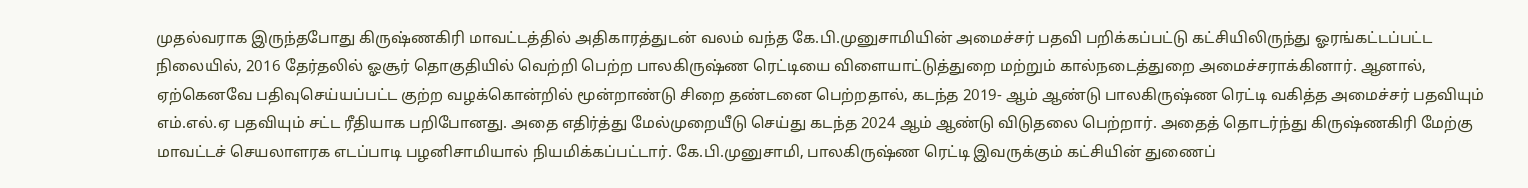முதல்வராக இருந்தபோது கிருஷ்ணகிரி மாவட்டத்தில் அதிகாரத்துடன் வலம் வந்த கே.பி.முனுசாமியின் அமைச்சர் பதவி பறிக்கப்பட்டு கட்சியிலிருந்து ஓரங்கட்டப்பட்ட நிலையில், 2016 தேர்தலில் ஓசூர் தொகுதியில் வெற்றி பெற்ற பாலகிருஷ்ண ரெட்டியை விளையாட்டுத்துறை மற்றும் கால்நடைத்துறை அமைச்சராக்கினார். ஆனால், ஏற்கெனவே பதிவுசெய்யப்பட்ட குற்ற வழக்கொன்றில் மூன்றாண்டு சிறை தண்டனை பெற்றதால், கடந்த 2019- ஆம் ஆண்டு பாலகிருஷ்ண ரெட்டி வகித்த அமைச்சர் பதவியும் எம்.எல்.ஏ பதவியும் சட்ட ரீதியாக பறிபோனது. அதை எதிர்த்து மேல்முறையீடு செய்து கடந்த 2024 ஆம் ஆண்டு விடுதலை பெற்றார். அதைத் தொடர்ந்து கிருஷ்ணகிரி மேற்கு மாவட்டச் செயலாளரக எடப்பாடி பழனிசாமியால் நியமிக்கப்பட்டார். கே.பி.முனுசாமி, பாலகிருஷ்ண ரெட்டி இவருக்கும் கட்சியின் துணைப்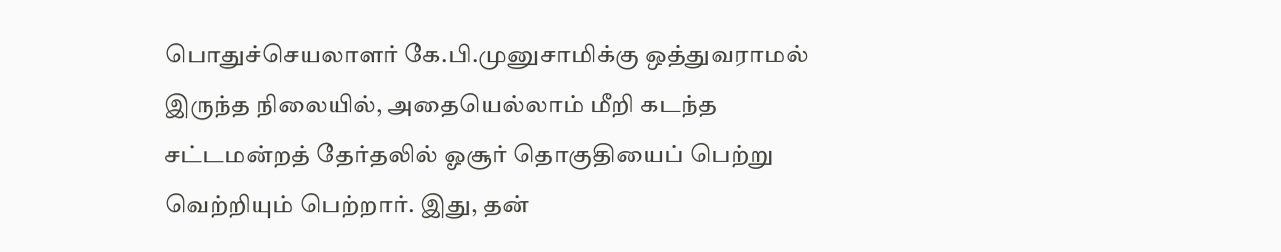பொதுச்செயலாளர் கே.பி.முனுசாமிக்கு ஒத்துவராமல் இருந்த நிலையில், அதையெல்லாம் மீறி கடந்த சட்டமன்றத் தேர்தலில் ஓசூர் தொகுதியைப் பெற்று வெற்றியும் பெற்றார். இது, தன்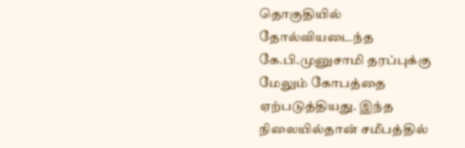தொகுதியில் தோல்வியடைந்த கே.பி.முனுசாமி தரப்புக்கு மேலும் கோபத்தை ஏற்படுத்தியது. இந்த நிலையில்தான் சமீபத்தில்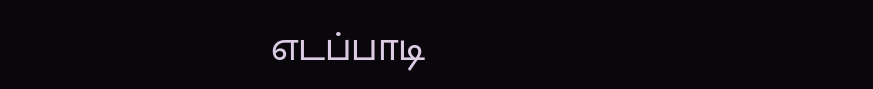எடப்பாடி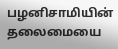பழனிசாமியின் தலைமையை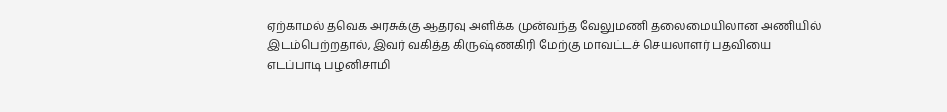ஏற்காமல் தவெக அரசுக்கு ஆதரவு அளிக்க முன்வந்த வேலுமணி தலைமையிலான அணியில் இடம்பெற்றதால், இவர் வகித்த கிருஷ்ணகிரி மேற்கு மாவட்டச் செயலாளர் பதவியை எடப்பாடி பழனிசாமி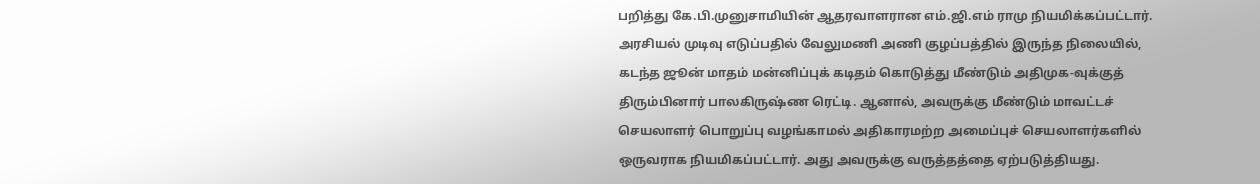பறித்து கே.பி.முனுசாமியின் ஆதரவாளரான எம்.ஜி.எம் ராமு நியமிக்கப்பட்டார். அரசியல் முடிவு எடுப்பதில் வேலுமணி அணி குழப்பத்தில் இருந்த நிலையில், கடந்த ஜூன் மாதம் மன்னிப்புக் கடிதம் கொடுத்து மீண்டும் அதிமுக-வுக்குத் திரும்பினார் பாலகிருஷ்ண ரெட்டி. ஆனால், அவருக்கு மீண்டும் மாவட்டச் செயலாளர் பொறுப்பு வழங்காமல் அதிகாரமற்ற அமைப்புச் செயலாளர்களில் ஒருவராக நியமிகப்பட்டார். அது அவருக்கு வருத்தத்தை ஏற்படுத்தியது.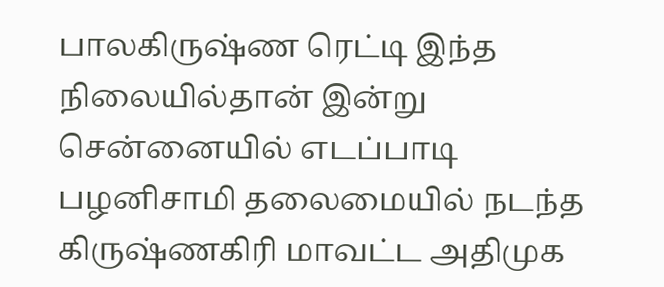பாலகிருஷ்ண ரெட்டி இந்த நிலையில்தான் இன்று சென்னையில் எடப்பாடி பழனிசாமி தலைமையில் நடந்த கிருஷ்ணகிரி மாவட்ட அதிமுக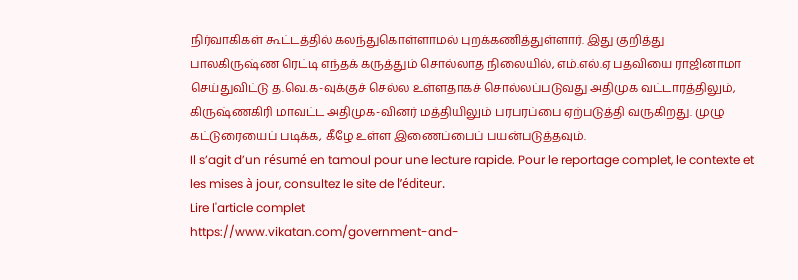நிர்வாகிகள் கூட்டத்தில் கலந்துகொள்ளாமல் புறக்கணித்துள்ளார். இது குறித்து பாலகிருஷ்ண ரெட்டி எந்தக் கருத்தும் சொல்லாத நிலையில், எம்.எல்.ஏ பதவியை ராஜினாமா செய்துவிட்டு த.வெ.க-வுக்குச் செல்ல உள்ளதாகச் சொல்லப்படுவது அதிமுக வட்டாரத்திலும், கிருஷ்ணகிரி மாவட்ட அதிமுக-வினர் மத்தியிலும் பரபரப்பை ஏற்படுத்தி வருகிறது. முழு கட்டுரையைப் படிக்க, கீழே உள்ள இணைப்பைப் பயன்படுத்தவும்.
Il s’agit d’un résumé en tamoul pour une lecture rapide. Pour le reportage complet, le contexte et les mises à jour, consultez le site de l’éditeur.
Lire l'article complet
https://www.vikatan.com/government-and-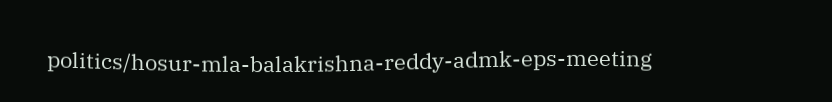politics/hosur-mla-balakrishna-reddy-admk-eps-meeting